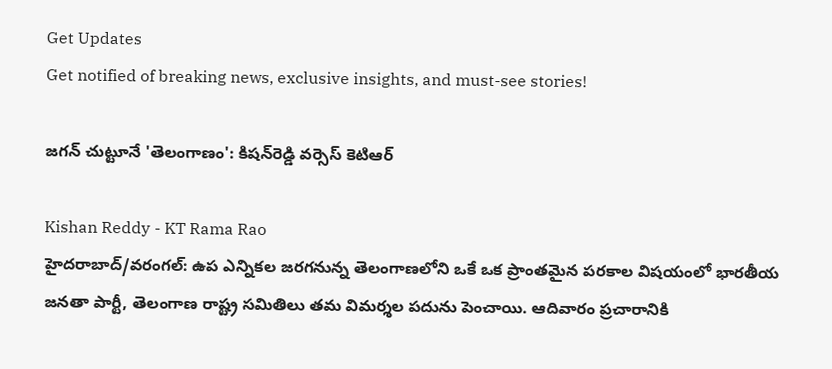Get Updates
Get notified of breaking news, exclusive insights, and must-see stories!

జగన్ చుట్టూనే 'తెలంగాణం': కిషన్‌రెడ్డి వర్సెస్ కెటిఆర్

Kishan Reddy - KT Rama Rao
హైదరాబాద్/వరంగల్: ఉప ఎన్నికల జరగనున్న తెలంగాణలోని ఒకే ఒక ప్రాంతమైన పరకాల విషయంలో భారతీయ జనతా పార్టీ, తెలంగాణ రాష్ట్ర సమితిలు తమ విమర్శల పదును పెంచాయి. ఆదివారం ప్రచారానికి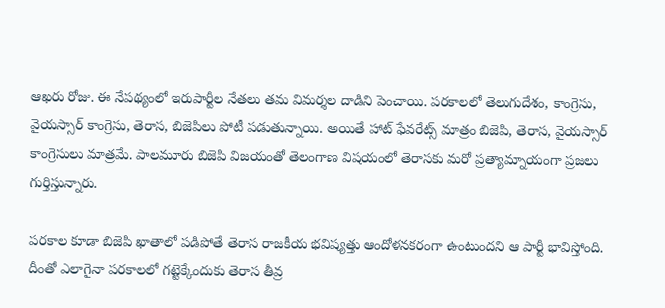ఆఖరు రోజు. ఈ నేపథ్యంలో ఇరుపార్టీల నేతలు తమ విమర్శల దాడిని పెంచాయి. పరకాలలో తెలుగుదేశం, కాంగ్రెసు, వైయస్సార్ కాంగ్రెసు, తెరాస, బిజెపిలు పోటీ పడుతున్నాయి. అయితే హాట్ ఫేవరేట్స్ మాత్రం బిజెపి, తెరాస, వైయస్సార్ కాంగ్రెసులు మాత్రమే. పాలమూరు బిజెపి విజయంతో తెలంగాణ విషయంలో తెరాసకు మరో ప్రత్యామ్నాయంగా ప్రజలు గుర్తిస్తున్నారు.

పరకాల కూడా బిజెపి ఖాతాలో పడిపోతే తెరాస రాజకీయ భవిష్యత్తు ఆందోళనకరంగా ఉంటుందని ఆ పార్టీ భావిస్తోంది. దీంతో ఎలాగైనా పరకాలలో గట్టెక్కేందుకు తెరాస తీవ్ర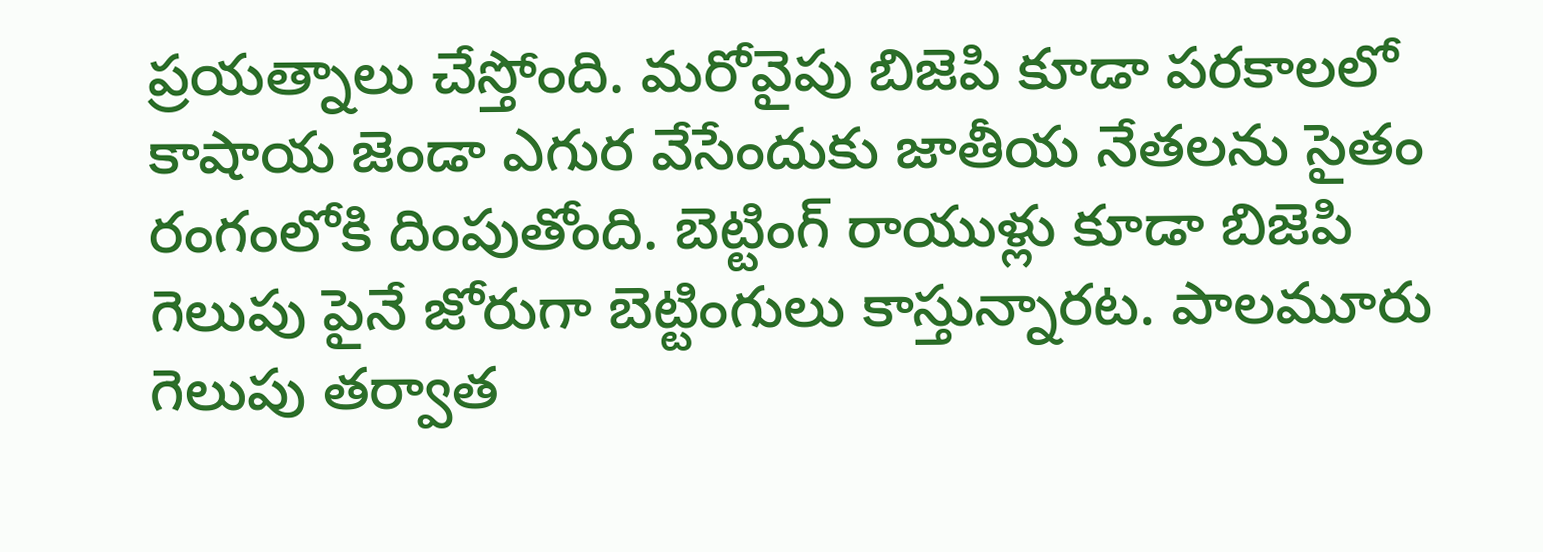ప్రయత్నాలు చేస్తోంది. మరోవైపు బిజెపి కూడా పరకాలలో కాషాయ జెండా ఎగుర వేసేందుకు జాతీయ నేతలను సైతం రంగంలోకి దింపుతోంది. బెట్టింగ్ రాయుళ్లు కూడా బిజెపి గెలుపు పైనే జోరుగా బెట్టింగులు కాస్తున్నారట. పాలమూరు గెలుపు తర్వాత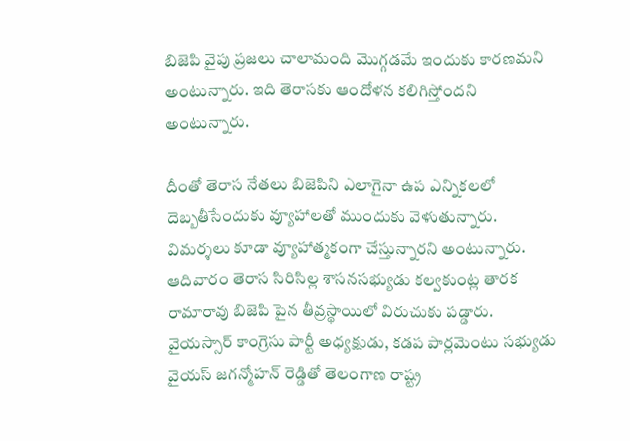బిజెపి వైపు ప్రజలు చాలామంది మొగ్గడమే ఇందుకు కారణమని అంటున్నారు. ఇది తెరాసకు ఆందోళన కలిగిస్తోందని అంటున్నారు.

దీంతో తెరాస నేతలు బిజెపిని ఎలాగైనా ఉప ఎన్నికలలో దెబ్బతీసేందుకు వ్యూహాలతో ముందుకు వెళుతున్నారు. విమర్శలు కూడా వ్యూహాత్మకంగా చేస్తున్నారని అంటున్నారు. ఆదివారం తెరాస సిరిసిల్ల శాసనసభ్యుడు కల్వకుంట్ల తారక రామారావు బిజెపి పైన తీవ్రస్థాయిలో విరుచుకు పడ్డారు. వైయస్సార్ కాంగ్రెసు పార్టీ అధ్యక్షుడు, కడప పార్లమెంటు సభ్యుడు వైయస్ జగన్మోహన్ రెడ్డితో తెలంగాణ రాష్ట్ర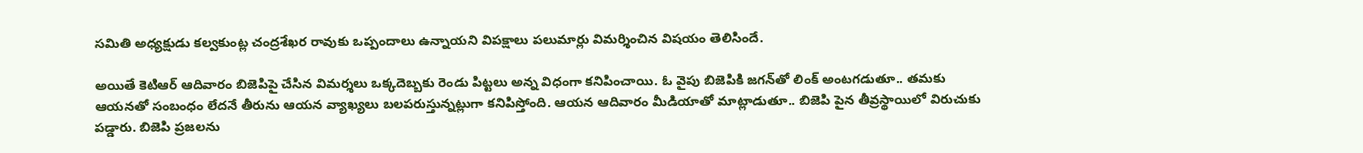సమితి అధ్యక్షుడు కల్వకుంట్ల చంద్రశేఖర రావుకు ఒప్పందాలు ఉన్నాయని విపక్షాలు పలుమార్లు విమర్శించిన విషయం తెలిసిందే.

అయితే కెటిఆర్ ఆదివారం బిజెపిపై చేసిన విమర్శలు ఒక్కదెబ్బకు రెండు పిట్టలు అన్న విధంగా కనిపించాయి. ఓ వైపు బిజెపికి జగన్‌తో లింక్ అంటగడుతూ.. తమకు ఆయనతో సంబంధం లేదనే తీరును ఆయన వ్యాఖ్యలు బలపరుస్తున్నట్లుగా కనిపిస్తోంది. ఆయన ఆదివారం మీడియాతో మాట్లాడుతూ.. బిజెపి పైన తీవ్రస్థాయిలో విరుచుకు పడ్డారు. బిజెపి ప్రజలను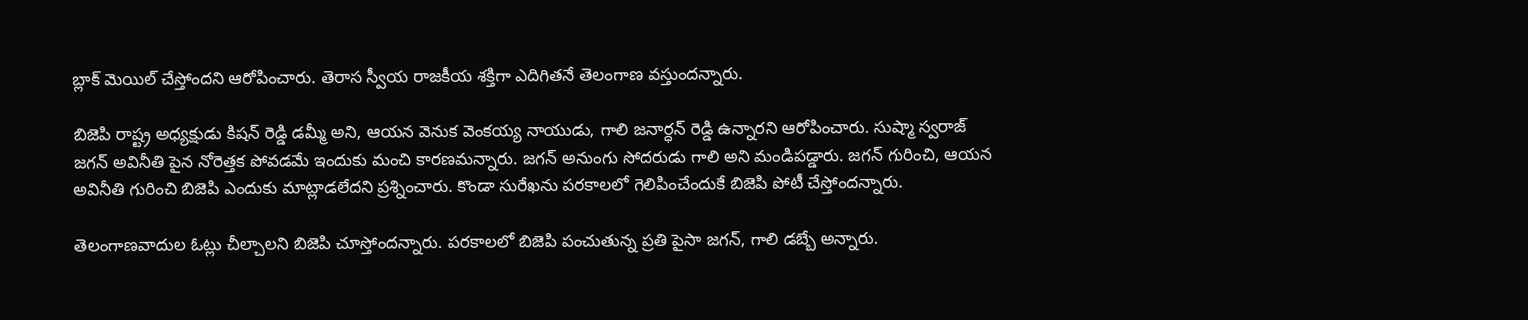బ్లాక్ మెయిల్ చేస్తోందని ఆరోపించారు. తెరాస స్వీయ రాజకీయ శక్తిగా ఎదిగితనే తెలంగాణ వస్తుందన్నారు.

బిజెపి రాష్ట్ర అధ్యక్షుడు కిషన్ రెడ్డి డమ్మీ అని, ఆయన వెనుక వెంకయ్య నాయుడు, గాలి జనార్ధన్ రెడ్డి ఉన్నారని ఆరోపించారు. సుష్మా స్వరాజ్ జగన్ అవినీతి పైన నోరెత్తక పోవడమే ఇందుకు మంచి కారణమన్నారు. జగన్ అనుంగు సోదరుడు గాలి అని మండిపడ్డారు. జగన్ గురించి, ఆయన అవినీతి గురించి బిజెపి ఎందుకు మాట్లాడలేదని ప్రశ్నించారు. కొండా సురేఖను పరకాలలో గెలిపించేందుకే బిజెపి పోటీ చేస్తోందన్నారు.

తెలంగాణవాదుల ఓట్లు చీల్చాలని బిజెపి చూస్తోందన్నారు. పరకాలలో బిజెపి పంచుతున్న ప్రతి పైసా జగన్, గాలి డబ్బే అన్నారు.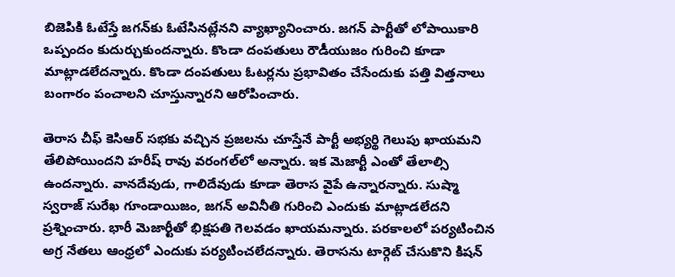బిజెపికి ఓటేస్తే జగన్‌కు ఓటేసినట్లేనని వ్యాఖ్యానించారు. జగన్ పార్టీతో లోపాయికారి ఒప్పందం కుదుర్చుకుందన్నారు. కొండా దంపతులు రౌడీయుజం గురించి కూడా మాట్లాడలేదన్నారు. కొండా దంపతులు ఓటర్లను ప్రభావితం చేసేందుకు పత్తి విత్తనాలు బంగారం పంచాలని చూస్తున్నారని ఆరోపించారు.

తెరాస చీఫ్ కెసిఆర్ సభకు వచ్చిన ప్రజలను చూస్తేనే పార్టీ అభ్యర్థి గెలుపు ఖాయమని తేలిపోయిందని హరీష్ రావు వరంగల్‌లో అన్నారు. ఇక మెజార్టీ ఎంతో తేలాల్సి ఉందన్నారు. వానదేవుడు, గాలిదేవుడు కూడా తెరాస వైపే ఉన్నారన్నారు. సుష్మా స్వరాజ్ సురేఖ గూండాయిజం, జగన్ అవినీతి గురించి ఎందుకు మాట్లాడలేదని ప్రశ్నించారు. భారీ మెజార్టీతో భిక్షపతి గెలవడం ఖాయమన్నారు. పరకాలలో పర్యటించిన అగ్ర నేతలు ఆంధ్రలో ఎందుకు పర్యటించలేదన్నారు. తెరాసను టార్గెట్ చేసుకొని కిషన్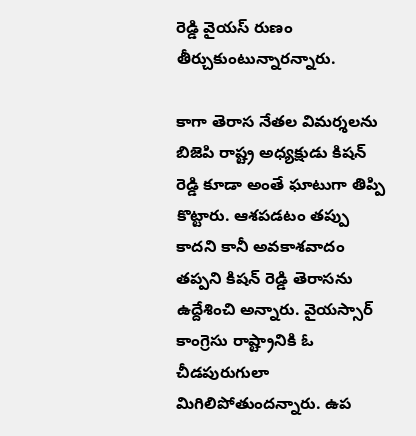రెడ్డి వైయస్ రుణం తీర్చుకుంటున్నారన్నారు.

కాగా తెరాస నేతల విమర్శలను బిజెపి రాష్ట్ర అధ్యక్షుడు కిషన్ రెడ్డి కూడా అంతే ఘాటుగా తిప్పి కొట్టారు. ఆశపడటం తప్పు కాదని కానీ అవకాశవాదం తప్పని కిషన్ రెడ్డి తెరాసను ఉద్దేశించి అన్నారు. వైయస్సార్ కాంగ్రెసు రాష్ట్రానికి ఓ చీడపురుగులా మిగిలిపోతుందన్నారు. ఉప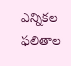ఎన్నికల ఫలితాల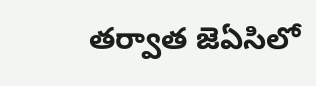తర్వాత జెఏసిలో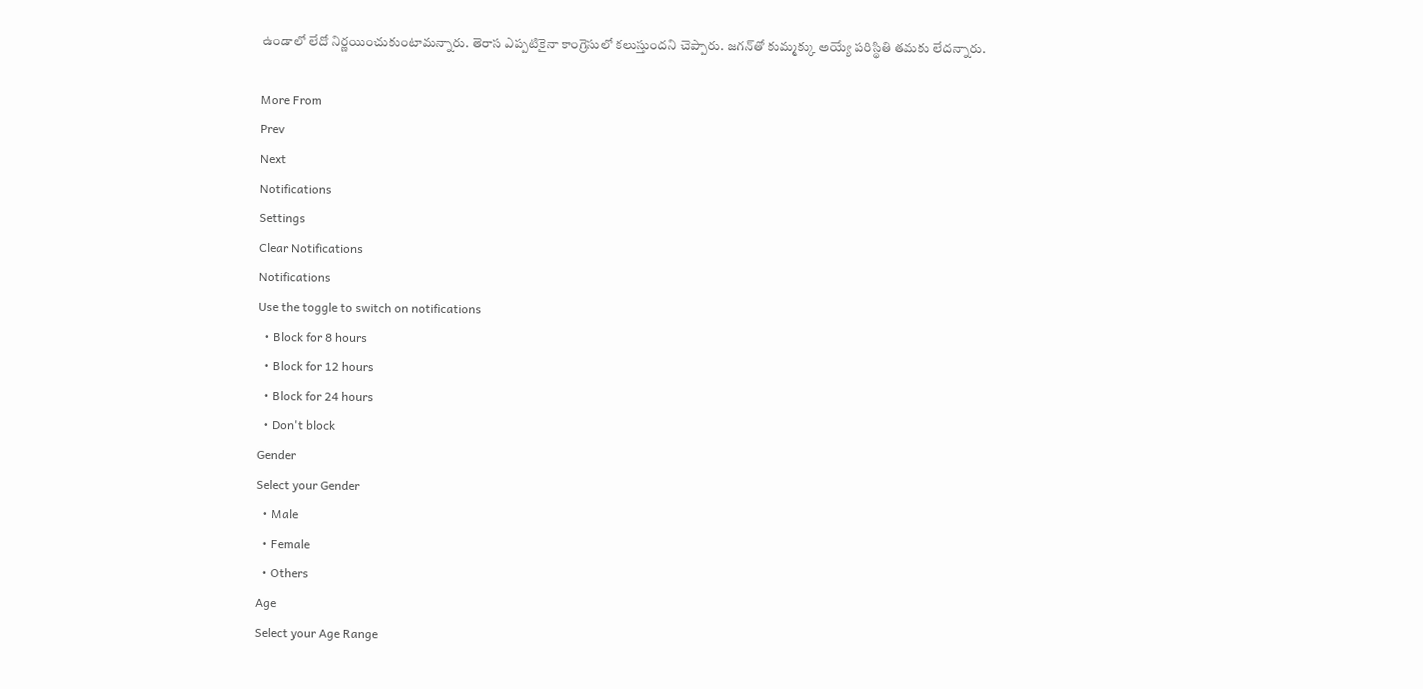ఉండాలో లేదో నిర్ణయించుకుంటామన్నారు. తెరాస ఎప్పటికైనా కాంగ్రెసులో కలుస్తుందని చెప్పారు. జగన్‌తో కుమ్మక్కు అయ్యే పరిస్థితి తమకు లేదన్నారు.

More From
Prev
Next
Notifications
Settings
Clear Notifications
Notifications
Use the toggle to switch on notifications
  • Block for 8 hours
  • Block for 12 hours
  • Block for 24 hours
  • Don't block
Gender
Select your Gender
  • Male
  • Female
  • Others
Age
Select your Age Range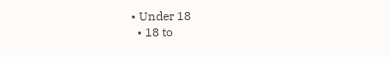• Under 18
  • 18 to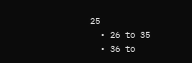25
  • 26 to 35
  • 36 to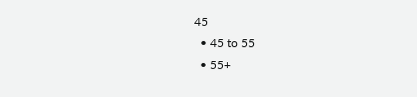45
  • 45 to 55
  • 55+